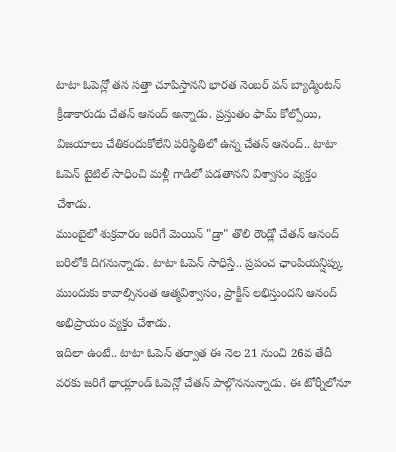టాటా ఓపెన్లో తన సత్తా చూపిస్తానని భారత నెంబర్ వన్ బ్యాడ్మింటన్ క్రీడాకారుడు చేతన్ ఆనంద్ అన్నాడు. ప్రస్తుతం ఫామ్ కోల్పోయి, విజయాలు చేతికందుకోలేని పరిస్థితిలో ఉన్న చేతన్ ఆనంద్.. టాటా ఓపెన్ టైటిల్ సాధించి మళ్లీ గాడిలో పడతానని విశ్వాసం వ్యక్తం చేశాడు.
ముంబైలో శుక్రవారం జరిగే మెయిన్ "డ్రా" తొలి రౌండ్లో చేతన్ ఆనంద్ బరిలోకి దిగనున్నాడు. టాటా ఓపెన్ సాధిస్తే.. ప్రపంచ ఛాంపియన్షిప్కు ముందుకు కావాల్సినంత ఆత్మవిశ్వాసం, ప్రాక్టీస్ లభిస్తుందని ఆనంద్ అభిప్రాయం వ్యక్తం చేశాడు.
ఇదిలా ఉంటే.. టాటా ఓపెన్ తర్వాత ఈ నెల 21 నుంచి 26వ తేదీ వరకు జరిగే థాయ్లాండ్ ఓపెన్లో చేతన్ పాల్గొననున్నాడు. ఈ టోర్నీలోనూ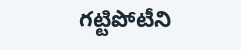గట్టిపోటీని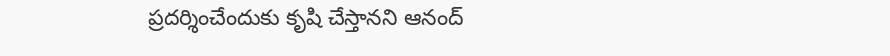ప్రదర్శించేందుకు కృషి చేస్తానని ఆనంద్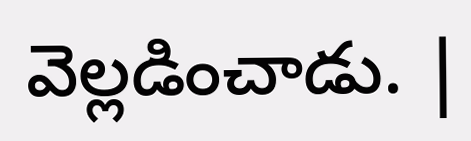వెల్లడించాడు. |